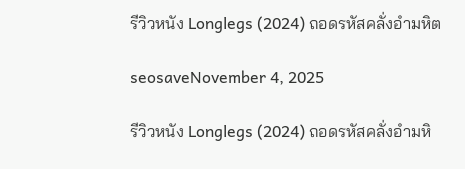รีวิวหนัง Longlegs (2024) ถอดรหัสคลั่งอำมหิต

seosaveNovember 4, 2025

รีวิวหนัง Longlegs (2024) ถอดรหัสคลั่งอำมหิ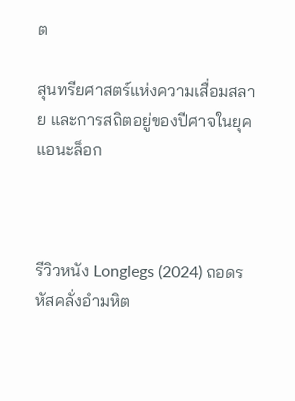ต

สุนทรียศาสตร์แห่งความเสื่อมสลาย และการสถิตอยู่ของปีศาจในยุคแอนะล็อก



รีวิวหนัง Longlegs (2024) ถอดรหัสคลั่งอำมหิต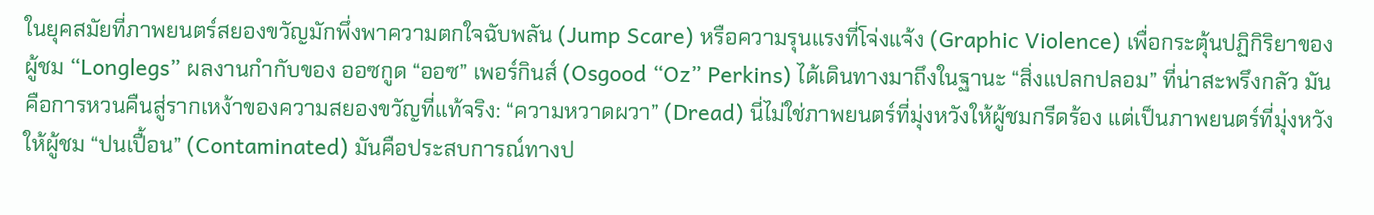ในยุคสมัยที่ภาพยนตร์สยองขวัญมักพึ่งพาความตกใจฉับพลัน (Jump Scare) หรือความรุนแรงที่โจ่งแจ้ง (Graphic Violence) เพื่อกระตุ้นปฏิกิริยาของผู้ชม “Longlegs” ผลงานกำกับของ ออซกูด “ออซ” เพอร์กินส์ (Osgood “Oz” Perkins) ได้เดินทางมาถึงในฐานะ “สิ่งแปลกปลอม” ที่น่าสะพรึงกลัว มันคือการหวนคืนสู่รากเหง้าของความสยองขวัญที่แท้จริง: “ความหวาดผวา” (Dread) นี่ไม่ใช่ภาพยนตร์ที่มุ่งหวังให้ผู้ชมกรีดร้อง แต่เป็นภาพยนตร์ที่มุ่งหวังให้ผู้ชม “ปนเปื้อน” (Contaminated) มันคือประสบการณ์ทางป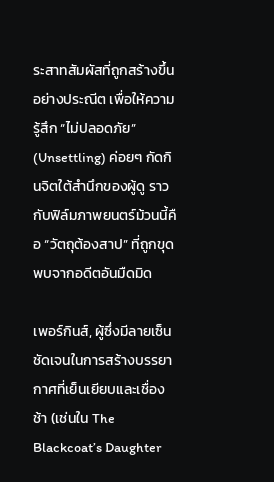ระสาทสัมผัสที่ถูกสร้างขึ้นอย่างประณีต เพื่อให้ความรู้สึก “ไม่ปลอดภัย” (Unsettling) ค่อยๆ กัดกินจิตใต้สำนึกของผู้ดู ราวกับฟิล์มภาพยนตร์ม้วนนี้คือ “วัตถุต้องสาป” ที่ถูกขุดพบจากอดีตอันมืดมิด

เพอร์กินส์, ผู้ซึ่งมีลายเซ็นชัดเจนในการสร้างบรรยากาศที่เย็นเยียบและเชื่องช้า (เช่นใน The Blackcoat’s Daughter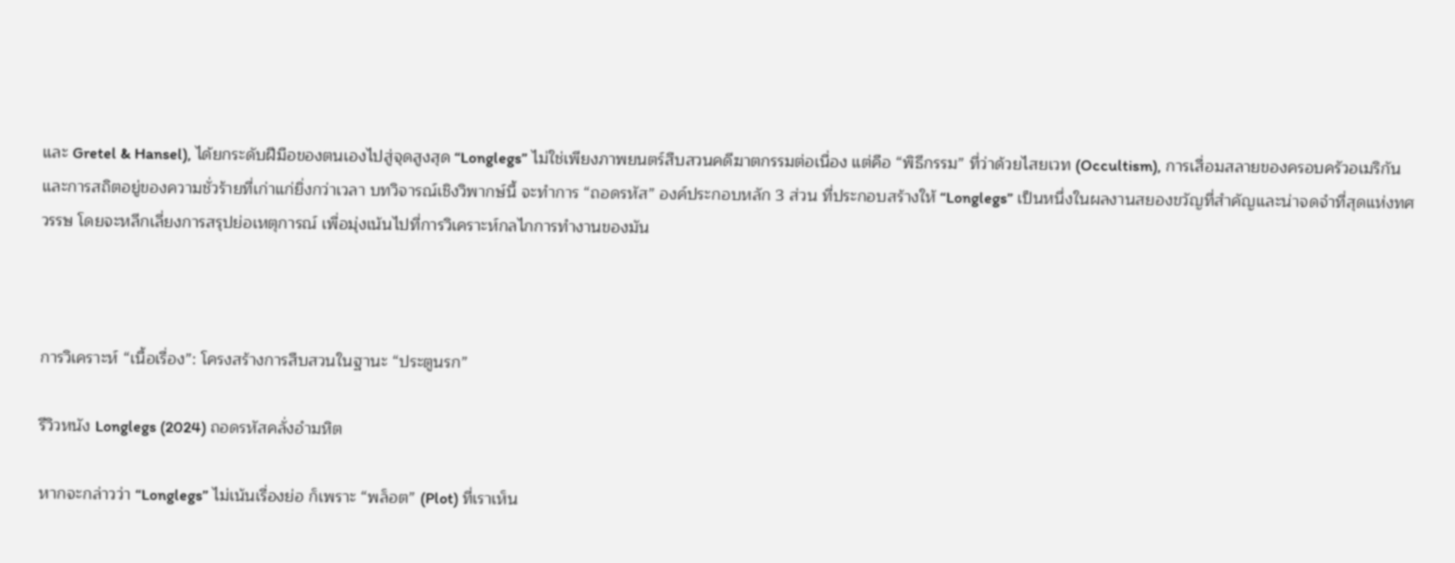และ Gretel & Hansel), ได้ยกระดับฝีมือของตนเองไปสู่จุดสูงสุด “Longlegs” ไม่ใช่เพียงภาพยนตร์สืบสวนคดีฆาตกรรมต่อเนื่อง แต่คือ “พิธีกรรม” ที่ว่าด้วยไสยเวท (Occultism), การเสื่อมสลายของครอบครัวอเมริกัน และการสถิตอยู่ของความชั่วร้ายที่เก่าแก่ยิ่งกว่าเวลา บทวิจารณ์เชิงวิพากษ์นี้ จะทำการ “ถอดรหัส” องค์ประกอบหลัก 3 ส่วน ที่ประกอบสร้างให้ “Longlegs” เป็นหนึ่งในผลงานสยองขวัญที่สำคัญและน่าจดจำที่สุดแห่งทศวรรษ โดยจะหลีกเลี่ยงการสรุปย่อเหตุการณ์ เพื่อมุ่งเน้นไปที่การวิเคราะห์กลไกการทำงานของมัน



การวิเคราะห์ “เนื้อเรื่อง”: โครงสร้างการสืบสวนในฐานะ “ประตูนรก”

รีวิวหนัง Longlegs (2024) ถอดรหัสคลั่งอำมหิต

หากจะกล่าวว่า “Longlegs” ไม่เน้นเรื่องย่อ ก็เพราะ “พล็อต” (Plot) ที่เราเห็น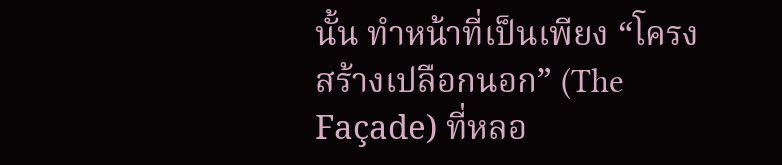นั้น ทำหน้าที่เป็นเพียง “โครงสร้างเปลือกนอก” (The Façade) ที่หลอ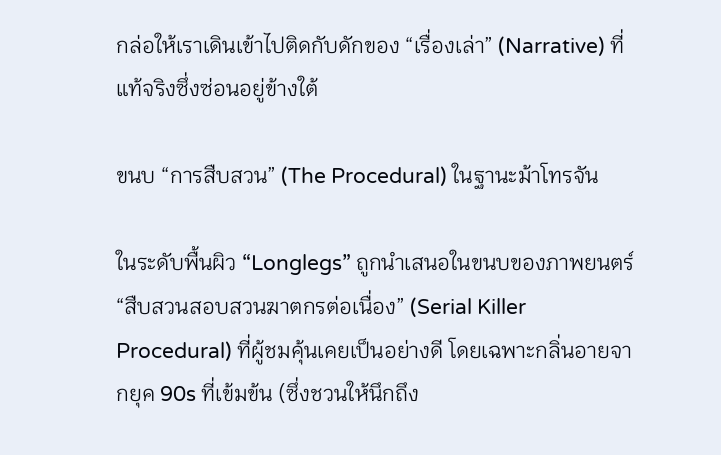กล่อให้เราเดินเข้าไปติดกับดักของ “เรื่องเล่า” (Narrative) ที่แท้จริงซึ่งซ่อนอยู่ข้างใต้

ขนบ “การสืบสวน” (The Procedural) ในฐานะม้าโทรจัน

ในระดับพื้นผิว “Longlegs” ถูกนำเสนอในขนบของภาพยนตร์ “สืบสวนสอบสวนฆาตกรต่อเนื่อง” (Serial Killer Procedural) ที่ผู้ชมคุ้นเคยเป็นอย่างดี โดยเฉพาะกลิ่นอายจากยุค 90s ที่เข้มข้น (ซึ่งชวนให้นึกถึง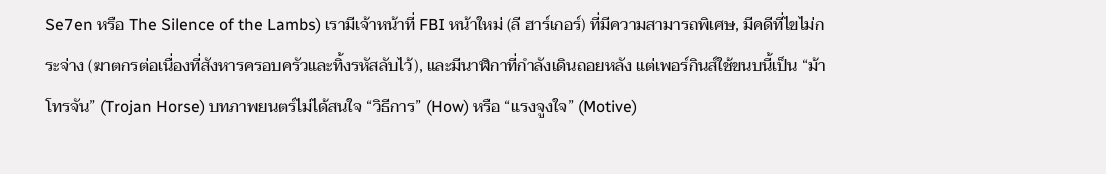Se7en หรือ The Silence of the Lambs) เรามีเจ้าหน้าที่ FBI หน้าใหม่ (ลี ฮาร์เกอร์) ที่มีความสามารถพิเศษ, มีคดีที่ไขไม่กระจ่าง (ฆาตกรต่อเนื่องที่สังหารครอบครัวและทิ้งรหัสลับไว้), และมีนาฬิกาที่กำลังเดินถอยหลัง แต่เพอร์กินส์ใช้ขนบนี้เป็น “ม้าโทรจัน” (Trojan Horse) บทภาพยนตร์ไม่ได้สนใจ “วิธีการ” (How) หรือ “แรงจูงใจ” (Motive)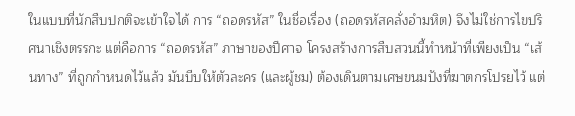ในแบบที่นักสืบปกติจะเข้าใจได้ การ “ถอดรหัส” ในชื่อเรื่อง (ถอดรหัสคลั่งอำมหิต) จึงไม่ใช่การไขปริศนาเชิงตรรกะ แต่คือการ “ถอดรหัส” ภาษาของปีศาจ โครงสร้างการสืบสวนนี้ทำหน้าที่เพียงเป็น “เส้นทาง” ที่ถูกกำหนดไว้แล้ว มันบีบให้ตัวละคร (และผู้ชม) ต้องเดินตามเศษขนมปังที่ฆาตกรโปรยไว้ แต่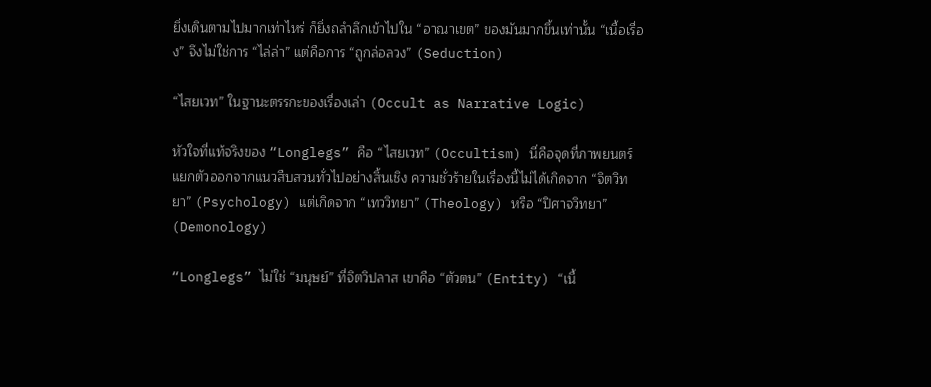ยิ่งเดินตามไปมากเท่าไหร่ ก็ยิ่งถลำลึกเข้าไปใน “อาณาเขต” ของมันมากขึ้นเท่านั้น “เนื้อเรื่อง” จึงไม่ใช่การ “ไล่ล่า” แต่คือการ “ถูกล่อลวง” (Seduction)

“ไสยเวท” ในฐานะตรรกะของเรื่องเล่า (Occult as Narrative Logic)

หัวใจที่แท้จริงของ “Longlegs” คือ “ไสยเวท” (Occultism) นี่คือจุดที่ภาพยนตร์แยกตัวออกจากแนวสืบสวนทั่วไปอย่างสิ้นเชิง ความชั่วร้ายในเรื่องนี้ไม่ได้เกิดจาก “จิตวิทยา” (Psychology) แต่เกิดจาก “เทววิทยา” (Theology) หรือ “ปิศาจวิทยา” (Demonology)

“Longlegs” ไม่ใช่ “มนุษย์” ที่จิตวิปลาส เขาคือ “ตัวตน” (Entity) “เนื้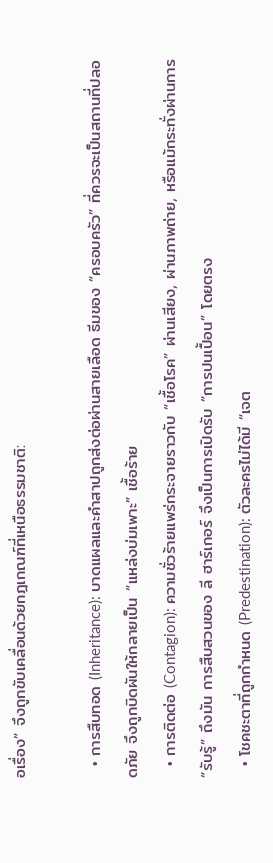อเรื่อง” จึงถูกขับเคลื่อนด้วยกฎเกณฑ์ที่เหนือธรรมชาติ:

  • การสืบทอด (Inheritance): บาดแผลและคำสาปถูกส่งต่อผ่านสายเลือด ธีมของ “ครอบครัว” ที่ควรจะเป็นสถานที่ปลอดภัย จึงถูกบิดผันให้กลายเป็น “แหล่งบ่มเพาะ” เชื้อร้าย
  • การติดต่อ (Contagion): ความชั่วร้ายแพร่กระจายราวกับ “เชื้อโรค” ผ่านเสียง, ผ่านภาพถ่าย, หรือแม้กระทั่งผ่านการ “รับรู้” ถึงมัน การสืบสวนของ ลี ฮาร์เกอร์ จึงเป็นการเปิดรับ “การปนเปื้อน” โดยตรง
  • โชคชะตาที่ถูกกำหนด (Predestination): ตัวละครไม่ได้มี “เจต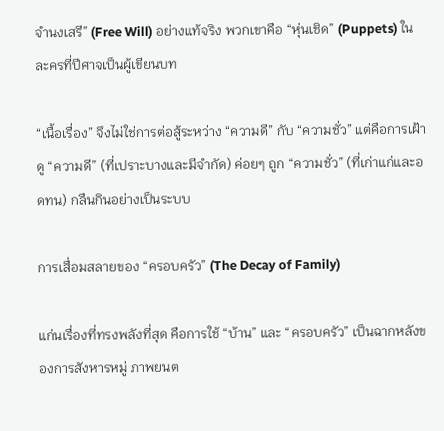จำนงเสรี” (Free Will) อย่างแท้จริง พวกเขาคือ “หุ่นเชิด” (Puppets) ในละครที่ปีศาจเป็นผู้เขียนบท

“เนื้อเรื่อง” จึงไม่ใช่การต่อสู้ระหว่าง “ความดี” กับ “ความชั่ว” แต่คือการเฝ้าดู “ความดี” (ที่เปราะบางและมีจำกัด) ค่อยๆ ถูก “ความชั่ว” (ที่เก่าแก่และอดทน) กลืนกินอย่างเป็นระบบ

การเสื่อมสลายของ “ครอบครัว” (The Decay of Family)

แก่นเรื่องที่ทรงพลังที่สุด คือการใช้ “บ้าน” และ “ครอบครัว” เป็นฉากหลังของการสังหารหมู่ ภาพยนต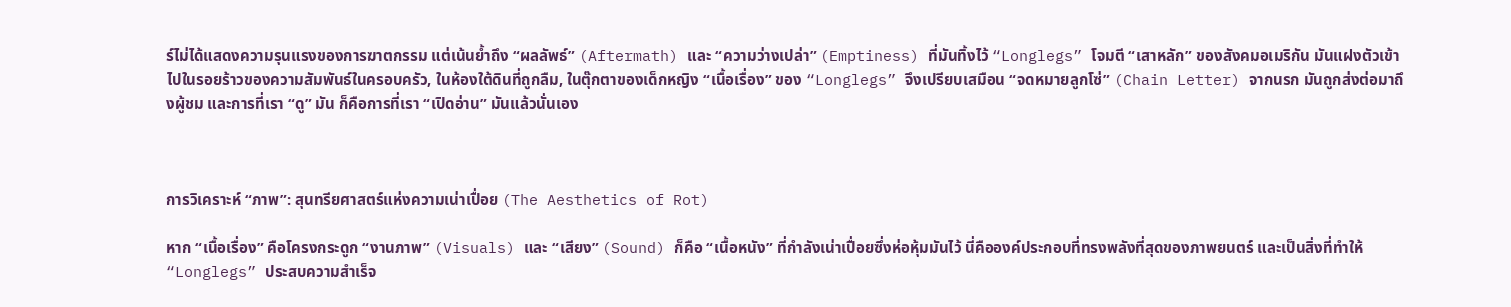ร์ไม่ได้แสดงความรุนแรงของการฆาตกรรม แต่เน้นย้ำถึง “ผลลัพธ์” (Aftermath) และ “ความว่างเปล่า” (Emptiness) ที่มันทิ้งไว้ “Longlegs” โจมตี “เสาหลัก” ของสังคมอเมริกัน มันแฝงตัวเข้าไปในรอยร้าวของความสัมพันธ์ในครอบครัว, ในห้องใต้ดินที่ถูกลืม, ในตุ๊กตาของเด็กหญิง “เนื้อเรื่อง” ของ “Longlegs” จึงเปรียบเสมือน “จดหมายลูกโซ่” (Chain Letter) จากนรก มันถูกส่งต่อมาถึงผู้ชม และการที่เรา “ดู” มัน ก็คือการที่เรา “เปิดอ่าน” มันแล้วนั่นเอง



การวิเคราะห์ “ภาพ”: สุนทรียศาสตร์แห่งความเน่าเปื่อย (The Aesthetics of Rot)

หาก “เนื้อเรื่อง” คือโครงกระดูก “งานภาพ” (Visuals) และ “เสียง” (Sound) ก็คือ “เนื้อหนัง” ที่กำลังเน่าเปื่อยซึ่งห่อหุ้มมันไว้ นี่คือองค์ประกอบที่ทรงพลังที่สุดของภาพยนตร์ และเป็นสิ่งที่ทำให้ “Longlegs” ประสบความสำเร็จ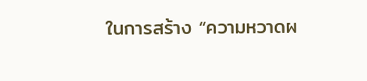ในการสร้าง “ความหวาดผ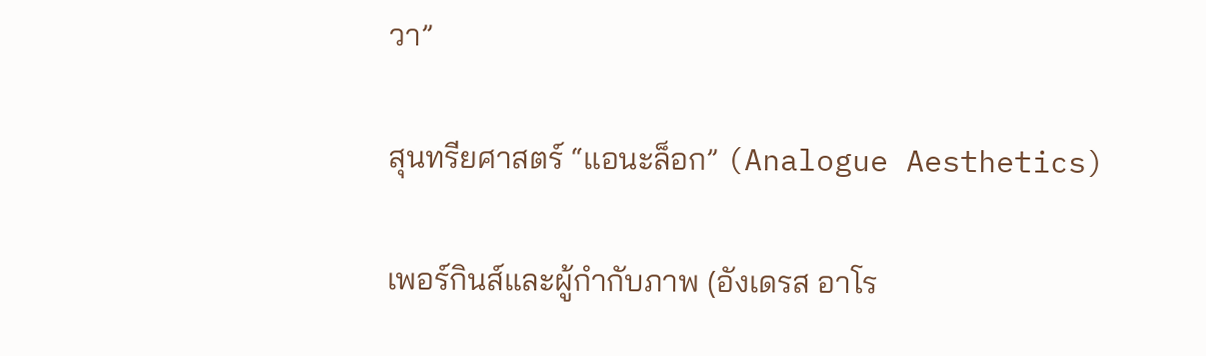วา”

สุนทรียศาสตร์ “แอนะล็อก” (Analogue Aesthetics)

เพอร์กินส์และผู้กำกับภาพ (อังเดรส อาโร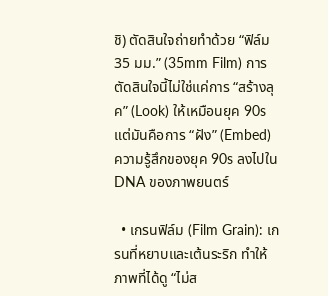ชิ) ตัดสินใจถ่ายทำด้วย “ฟิล์ม 35 มม.” (35mm Film) การตัดสินใจนี้ไม่ใช่แค่การ “สร้างลุค” (Look) ให้เหมือนยุค 90s แต่มันคือการ “ฝัง” (Embed) ความรู้สึกของยุค 90s ลงไปใน DNA ของภาพยนตร์

  • เกรนฟิล์ม (Film Grain): เกรนที่หยาบและเต้นระริก ทำให้ภาพที่ได้ดู “ไม่ส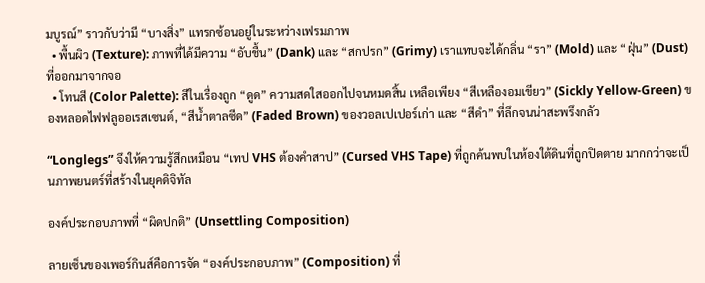มบูรณ์” ราวกับว่ามี “บางสิ่ง” แทรกซ้อนอยู่ในระหว่างเฟรมภาพ
  • พื้นผิว (Texture): ภาพที่ได้มีความ “อับชื้น” (Dank) และ “สกปรก” (Grimy) เราแทบจะได้กลิ่น “รา” (Mold) และ “ฝุ่น” (Dust) ที่ออกมาจากจอ
  • โทนสี (Color Palette): สีในเรื่องถูก “ดูด” ความสดใสออกไปจนหมดสิ้น เหลือเพียง “สีเหลืองอมเขียว” (Sickly Yellow-Green) ของหลอดไฟฟลูออเรสเซนต์, “สีน้ำตาลซีด” (Faded Brown) ของวอลเปเปอร์เก่า และ “สีดำ” ที่ลึกจนน่าสะพรึงกลัว

“Longlegs” จึงให้ความรู้สึกเหมือน “เทป VHS ต้องคำสาป” (Cursed VHS Tape) ที่ถูกค้นพบในห้องใต้ดินที่ถูกปิดตาย มากกว่าจะเป็นภาพยนตร์ที่สร้างในยุคดิจิทัล

องค์ประกอบภาพที่ “ผิดปกติ” (Unsettling Composition)

ลายเซ็นของเพอร์กินส์คือการจัด “องค์ประกอบภาพ” (Composition) ที่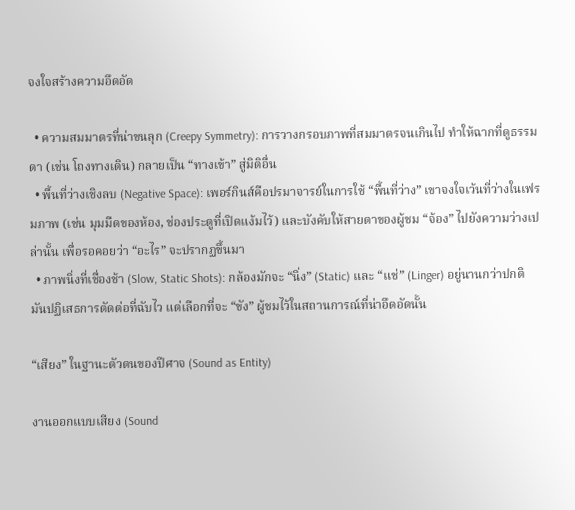จงใจสร้างความอึดอัด

  • ความสมมาตรที่น่าขนลุก (Creepy Symmetry): การวางกรอบภาพที่สมมาตรจนเกินไป ทำให้ฉากที่ดูธรรมดา (เช่น โถงทางเดิน) กลายเป็น “ทางเข้า” สู่มิติอื่น
  • พื้นที่ว่างเชิงลบ (Negative Space): เพอร์กินส์คือปรมาจารย์ในการใช้ “พื้นที่ว่าง” เขาจงใจเว้นที่ว่างในเฟรมภาพ (เช่น มุมมืดของห้อง, ช่องประตูที่เปิดแง้มไว้) และบังคับให้สายตาของผู้ชม “จ้อง” ไปยังความว่างเปล่านั้น เพื่อรอคอยว่า “อะไร” จะปรากฏขึ้นมา
  • ภาพนิ่งที่เชื่องช้า (Slow, Static Shots): กล้องมักจะ “นิ่ง” (Static) และ “แช่” (Linger) อยู่นานกว่าปกติ มันปฏิเสธการตัดต่อที่ฉับไว แต่เลือกที่จะ “ขัง” ผู้ชมไว้ในสถานการณ์ที่น่าอึดอัดนั้น

“เสียง” ในฐานะตัวตนของปีศาจ (Sound as Entity)

งานออกแบบเสียง (Sound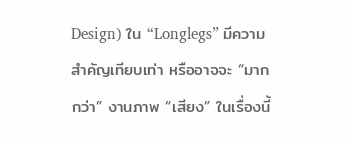Design) ใน “Longlegs” มีความสำคัญเทียบเท่า หรืออาจจะ “มากกว่า” งานภาพ “เสียง” ในเรื่องนี้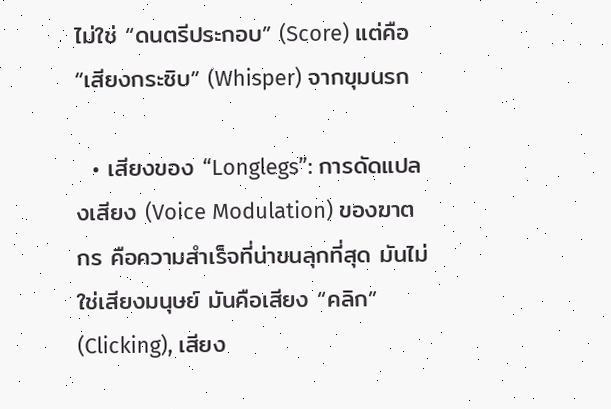ไม่ใช่ “ดนตรีประกอบ” (Score) แต่คือ “เสียงกระซิบ” (Whisper) จากขุมนรก

  • เสียงของ “Longlegs”: การดัดแปลงเสียง (Voice Modulation) ของฆาตกร คือความสำเร็จที่น่าขนลุกที่สุด มันไม่ใช่เสียงมนุษย์ มันคือเสียง “คลิก” (Clicking), เสียง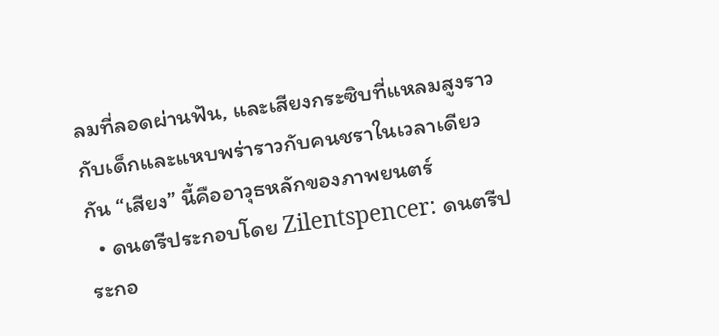ลมที่ลอดผ่านฟัน, และเสียงกระซิบที่แหลมสูงราวกับเด็กและแหบพร่าราวกับคนชราในเวลาเดียวกัน “เสียง” นี้คืออาวุธหลักของภาพยนตร์
  • ดนตรีประกอบโดย Zilentspencer: ดนตรีประกอ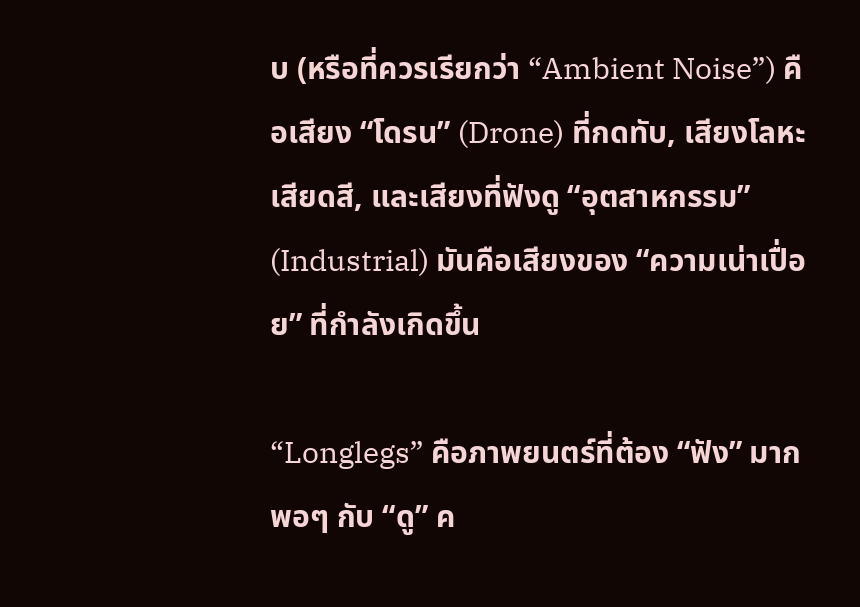บ (หรือที่ควรเรียกว่า “Ambient Noise”) คือเสียง “โดรน” (Drone) ที่กดทับ, เสียงโลหะเสียดสี, และเสียงที่ฟังดู “อุตสาหกรรม” (Industrial) มันคือเสียงของ “ความเน่าเปื่อย” ที่กำลังเกิดขึ้น

“Longlegs” คือภาพยนตร์ที่ต้อง “ฟัง” มากพอๆ กับ “ดู” ค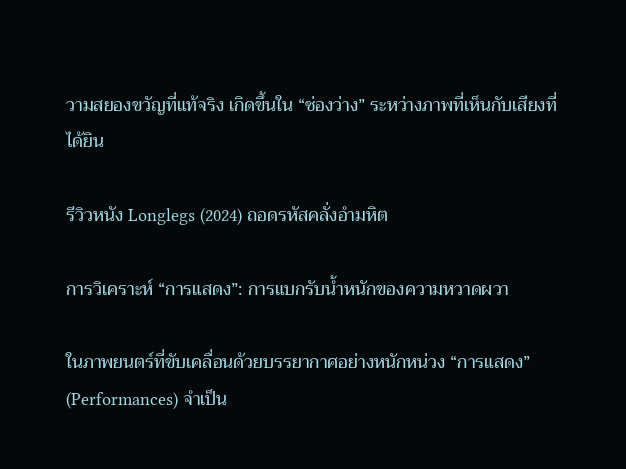วามสยองขวัญที่แท้จริง เกิดขึ้นใน “ช่องว่าง” ระหว่างภาพที่เห็นกับเสียงที่ได้ยิน

รีวิวหนัง Longlegs (2024) ถอดรหัสคลั่งอำมหิต

การวิเคราะห์ “การแสดง”: การแบกรับน้ำหนักของความหวาดผวา

ในภาพยนตร์ที่ขับเคลื่อนด้วยบรรยากาศอย่างหนักหน่วง “การแสดง” (Performances) จำเป็น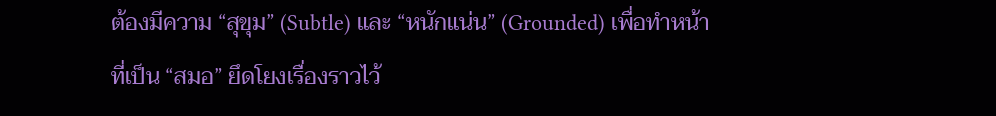ต้องมีความ “สุขุม” (Subtle) และ “หนักแน่น” (Grounded) เพื่อทำหน้าที่เป็น “สมอ” ยึดโยงเรื่องราวไว้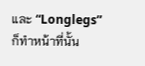และ “Longlegs” ก็ทำหน้าที่นั้น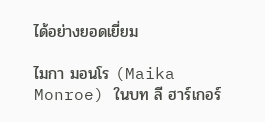ได้อย่างยอดเยี่ยม

ไมกา มอนโร (Maika Monroe) ในบท ลี ฮาร์เกอร์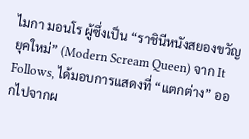ไมกา มอนโร ผู้ซึ่งเป็น “ราชินีหนังสยองขวัญยุคใหม่” (Modern Scream Queen) จาก It Follows, ได้มอบการแสดงที่ “แตกต่าง” ออกไปจากผ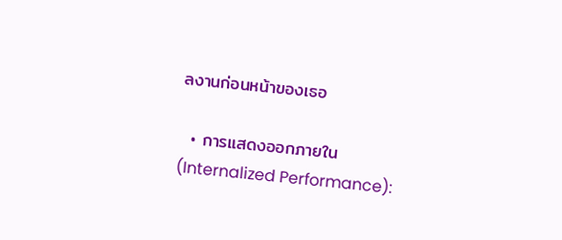ลงานก่อนหน้าของเธอ

  • การแสดงออกภายใน (Internalized Performance):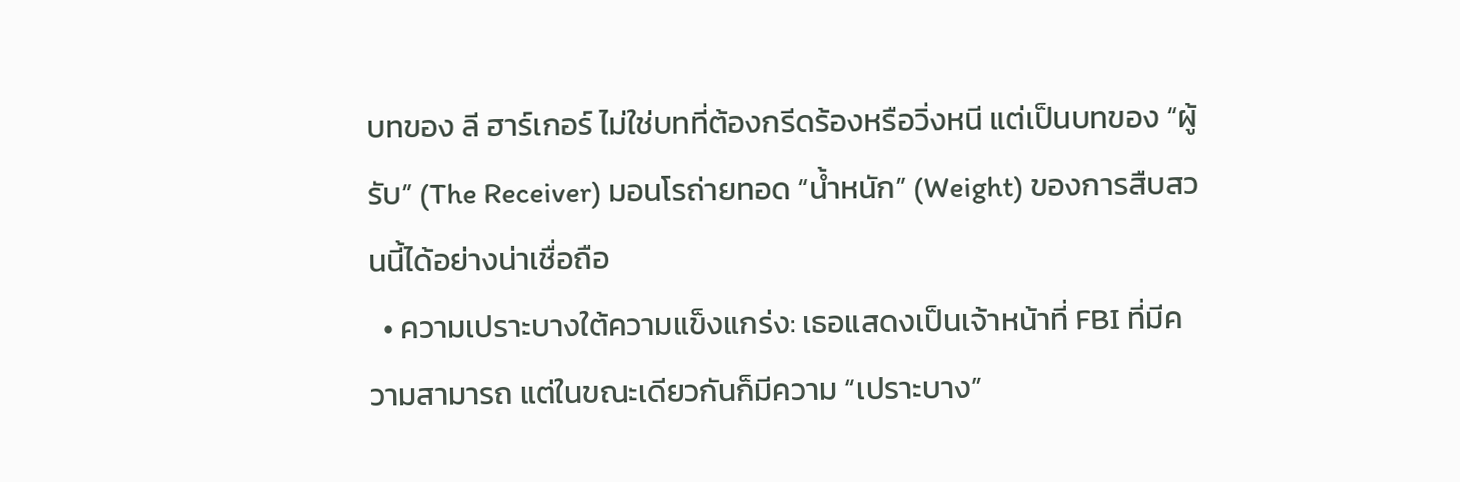บทของ ลี ฮาร์เกอร์ ไม่ใช่บทที่ต้องกรีดร้องหรือวิ่งหนี แต่เป็นบทของ “ผู้รับ” (The Receiver) มอนโรถ่ายทอด “น้ำหนัก” (Weight) ของการสืบสวนนี้ได้อย่างน่าเชื่อถือ
  • ความเปราะบางใต้ความแข็งแกร่ง: เธอแสดงเป็นเจ้าหน้าที่ FBI ที่มีความสามารถ แต่ในขณะเดียวกันก็มีความ “เปราะบาง”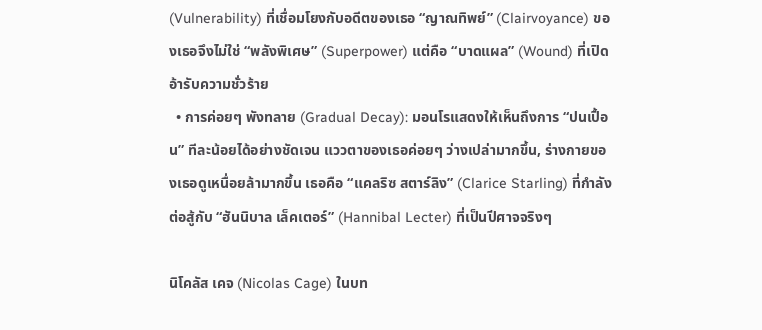(Vulnerability) ที่เชื่อมโยงกับอดีตของเธอ “ญาณทิพย์” (Clairvoyance) ของเธอจึงไม่ใช่ “พลังพิเศษ” (Superpower) แต่คือ “บาดแผล” (Wound) ที่เปิดอ้ารับความชั่วร้าย
  • การค่อยๆ พังทลาย (Gradual Decay): มอนโรแสดงให้เห็นถึงการ “ปนเปื้อน” ทีละน้อยได้อย่างชัดเจน แววตาของเธอค่อยๆ ว่างเปล่ามากขึ้น, ร่างกายของเธอดูเหนื่อยล้ามากขึ้น เธอคือ “แคลริซ สตาร์ลิง” (Clarice Starling) ที่กำลังต่อสู้กับ “ฮันนิบาล เล็คเตอร์” (Hannibal Lecter) ที่เป็นปีศาจจริงๆ

นิโคลัส เคจ (Nicolas Cage) ในบท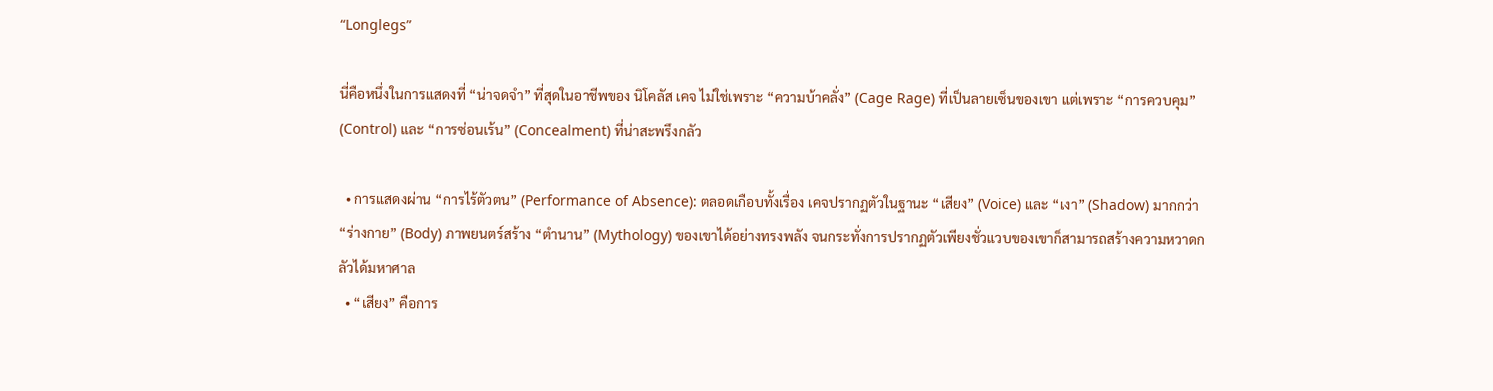“Longlegs”

นี่คือหนึ่งในการแสดงที่ “น่าจดจำ” ที่สุดในอาชีพของ นิโคลัส เคจ ไม่ใช่เพราะ “ความบ้าคลั่ง” (Cage Rage) ที่เป็นลายเซ็นของเขา แต่เพราะ “การควบคุม” (Control) และ “การซ่อนเร้น” (Concealment) ที่น่าสะพรึงกลัว

  • การแสดงผ่าน “การไร้ตัวตน” (Performance of Absence): ตลอดเกือบทั้งเรื่อง เคจปรากฏตัวในฐานะ “เสียง” (Voice) และ “เงา” (Shadow) มากกว่า “ร่างกาย” (Body) ภาพยนตร์สร้าง “ตำนาน” (Mythology) ของเขาได้อย่างทรงพลัง จนกระทั่งการปรากฏตัวเพียงชั่วแวบของเขาก็สามารถสร้างความหวาดกลัวได้มหาศาล
  • “เสียง” คือการ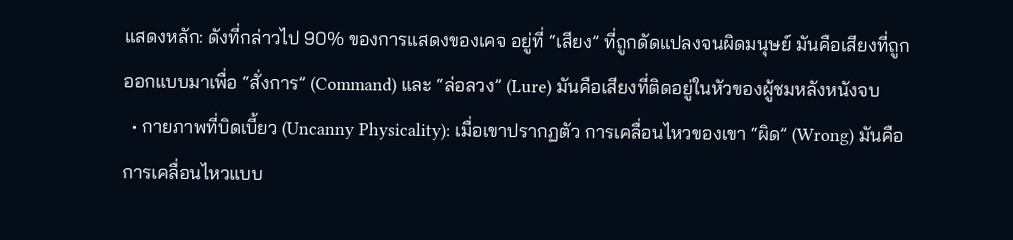แสดงหลัก: ดังที่กล่าวไป 90% ของการแสดงของเคจ อยู่ที่ “เสียง” ที่ถูกดัดแปลงจนผิดมนุษย์ มันคือเสียงที่ถูกออกแบบมาเพื่อ “สั่งการ” (Command) และ “ล่อลวง” (Lure) มันคือเสียงที่ติดอยู่ในหัวของผู้ชมหลังหนังจบ
  • กายภาพที่บิดเบี้ยว (Uncanny Physicality): เมื่อเขาปรากฏตัว การเคลื่อนไหวของเขา “ผิด” (Wrong) มันคือการเคลื่อนไหวแบบ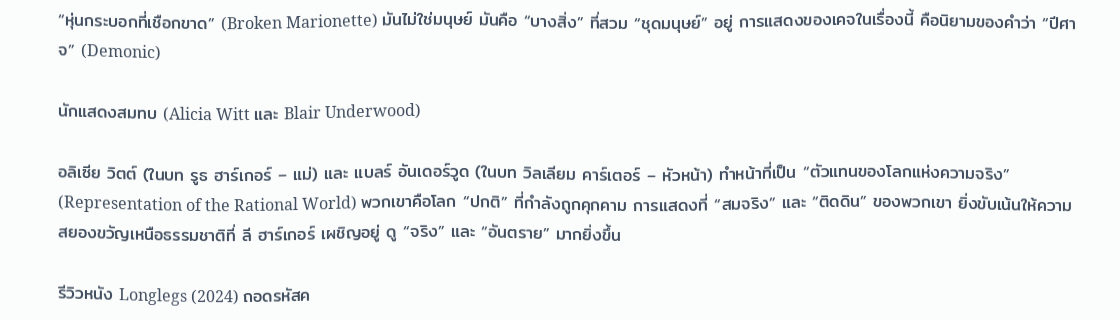“หุ่นกระบอกที่เชือกขาด” (Broken Marionette) มันไม่ใช่มนุษย์ มันคือ “บางสิ่ง” ที่สวม “ชุดมนุษย์” อยู่ การแสดงของเคจในเรื่องนี้ คือนิยามของคำว่า “ปีศาจ” (Demonic)

นักแสดงสมทบ (Alicia Witt และ Blair Underwood)

อลิเซีย วิตต์ (ในบท รูธ ฮาร์เกอร์ – แม่) และ แบลร์ อันเดอร์วูด (ในบท วิลเลียม คาร์เตอร์ – หัวหน้า) ทำหน้าที่เป็น “ตัวแทนของโลกแห่งความจริง” (Representation of the Rational World) พวกเขาคือโลก “ปกติ” ที่กำลังถูกคุกคาม การแสดงที่ “สมจริง” และ “ติดดิน” ของพวกเขา ยิ่งขับเน้นให้ความสยองขวัญเหนือธรรมชาติที่ ลี ฮาร์เกอร์ เผชิญอยู่ ดู “จริง” และ “อันตราย” มากยิ่งขึ้น

รีวิวหนัง Longlegs (2024) ถอดรหัสค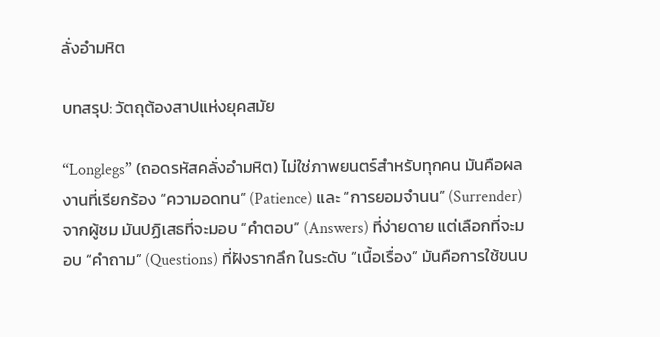ลั่งอำมหิต

บทสรุป: วัตถุต้องสาปแห่งยุคสมัย

“Longlegs” (ถอดรหัสคลั่งอำมหิต) ไม่ใช่ภาพยนตร์สำหรับทุกคน มันคือผลงานที่เรียกร้อง “ความอดทน” (Patience) และ “การยอมจำนน” (Surrender) จากผู้ชม มันปฏิเสธที่จะมอบ “คำตอบ” (Answers) ที่ง่ายดาย แต่เลือกที่จะมอบ “คำถาม” (Questions) ที่ฝังรากลึก ในระดับ “เนื้อเรื่อง” มันคือการใช้ขนบ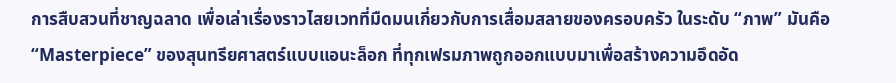การสืบสวนที่ชาญฉลาด เพื่อเล่าเรื่องราวไสยเวทที่มืดมนเกี่ยวกับการเสื่อมสลายของครอบครัว ในระดับ “ภาพ” มันคือ “Masterpiece” ของสุนทรียศาสตร์แบบแอนะล็อก ที่ทุกเฟรมภาพถูกออกแบบมาเพื่อสร้างความอึดอัด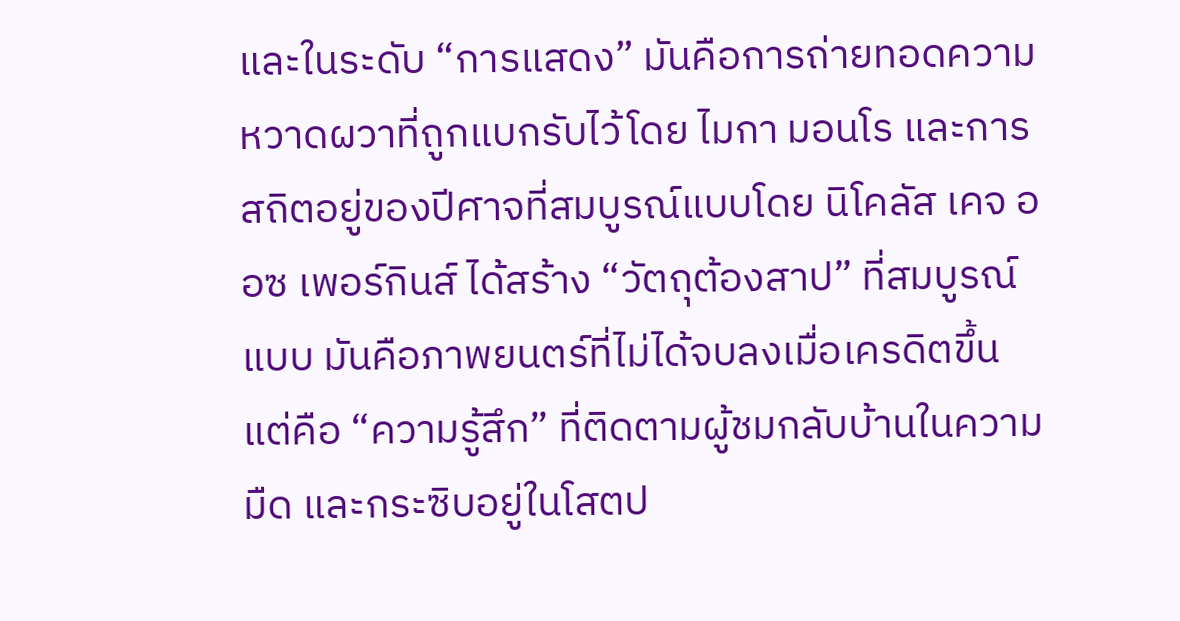และในระดับ “การแสดง” มันคือการถ่ายทอดความหวาดผวาที่ถูกแบกรับไว้โดย ไมกา มอนโร และการสถิตอยู่ของปีศาจที่สมบูรณ์แบบโดย นิโคลัส เคจ ออซ เพอร์กินส์ ได้สร้าง “วัตถุต้องสาป” ที่สมบูรณ์แบบ มันคือภาพยนตร์ที่ไม่ได้จบลงเมื่อเครดิตขึ้น แต่คือ “ความรู้สึก” ที่ติดตามผู้ชมกลับบ้านในความมืด และกระซิบอยู่ในโสตป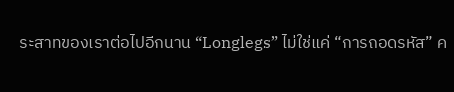ระสาทของเราต่อไปอีกนาน “Longlegs” ไม่ใช่แค่ “การถอดรหัส” ค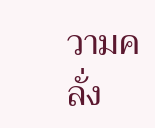วามคลั่ง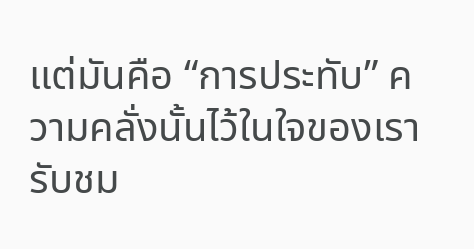แต่มันคือ “การประทับ” ความคลั่งนั้นไว้ในใจของเรา รับชม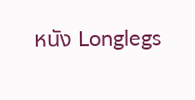หนัง Longlegs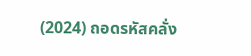(2024) ถอดรหัสคลั่ง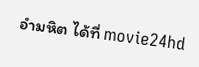อำมหิต ได้ที่ movie24hd